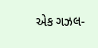એક ગઝલ-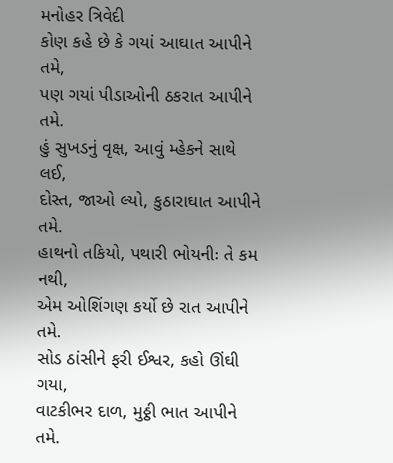મનોહર ત્રિવેદી
કોણ કહે છે કે ગયાં આઘાત આપીને તમે,
પણ ગયાં પીડાઓની ઠકરાત આપીને તમે.
હું સુખડનું વૃક્ષ, આવું મ્હેકને સાથે લઈ,
દોસ્ત, જાઓ લ્યો, કુઠારાઘાત આપીને તમે.
હાથનો તકિયો, પથારી ભોયનીઃ તે કમ નથી,
એમ ઓશિંગણ કર્યો છે રાત આપીને તમે.
સોડ ઠાંસીને ફરી ઈશ્વર, કહો ઊંઘી ગયા,
વાટકીભર દાળ, મુઠ્ઠી ભાત આપીને તમે.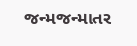જન્મજન્માતર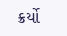ક્રર્યો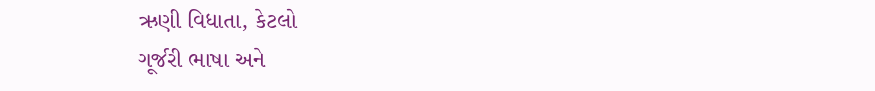ઋણી વિધાતા, કેટલો
ગૂર્જરી ભાષા અને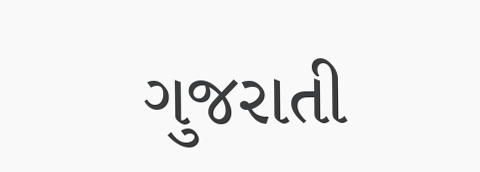ગુજરાતી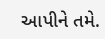આપીને તમે.